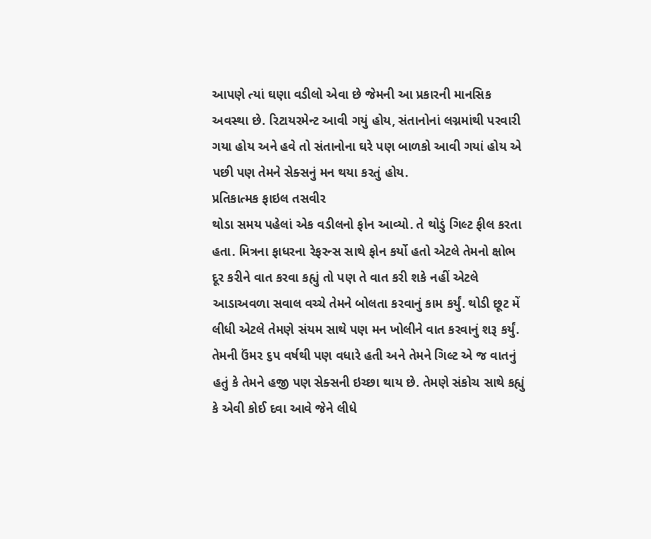આપણે ત્યાં ઘણા વડીલો એવા છે જેમની આ પ્રકારની માનસિક અવસ્થા છે. રિટાયરમેન્ટ આવી ગયું હોય, સંતાનોનાં લગ્નમાંથી પરવારી ગયા હોય અને હવે તો સંતાનોના ઘરે પણ બાળકો આવી ગયાં હોય એ પછી પણ તેમને સેક્સનું મન થયા કરતું હોય.
પ્રતિકાત્મક ફાઇલ તસવીર
થોડા સમય પહેલાં એક વડીલનો ફોન આવ્યો. તે થોડું ગિલ્ટ ફીલ કરતા હતા. મિત્રના ફાધરના રેફરન્સ સાથે ફોન કર્યો હતો એટલે તેમનો ક્ષોભ દૂર કરીને વાત કરવા કહ્યું તો પણ તે વાત કરી શકે નહીં એટલે આડાઅવળા સવાલ વચ્ચે તેમને બોલતા કરવાનું કામ કર્યું. થોડી છૂટ મેં લીધી એટલે તેમણે સંયમ સાથે પણ મન ખોલીને વાત કરવાનું શરૂ કર્યું. તેમની ઉંમર ૬પ વર્ષથી પણ વધારે હતી અને તેમને ગિલ્ટ એ જ વાતનું હતું કે તેમને હજી પણ સેક્સની ઇચ્છા થાય છે. તેમણે સંકોચ સાથે કહ્યું કે એવી કોઈ દવા આવે જેને લીધે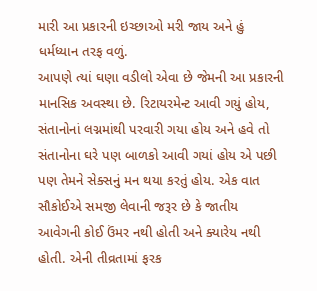મારી આ પ્રકારની ઇચ્છાઓ મરી જાય અને હું ધર્મધ્યાન તરફ વળું.
આપણે ત્યાં ઘણા વડીલો એવા છે જેમની આ પ્રકારની માનસિક અવસ્થા છે. રિટાયરમેન્ટ આવી ગયું હોય, સંતાનોનાં લગ્નમાંથી પરવારી ગયા હોય અને હવે તો સંતાનોના ઘરે પણ બાળકો આવી ગયાં હોય એ પછી પણ તેમને સેક્સનું મન થયા કરતું હોય. એક વાત સૌકોઈએ સમજી લેવાની જરૂર છે કે જાતીય આવેગની કોઈ ઉંમર નથી હોતી અને ક્યારેય નથી હોતી. એની તીવ્રતામાં ફરક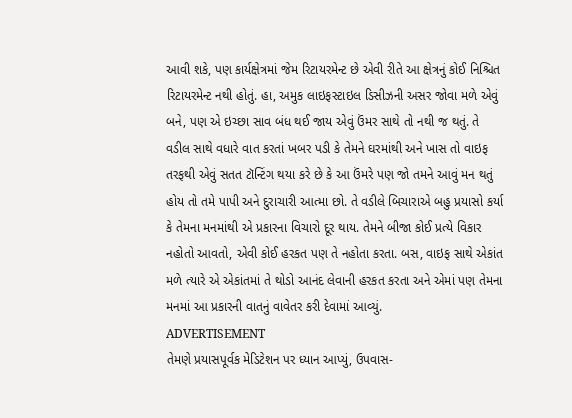આવી શકે, પણ કાર્યક્ષેત્રમાં જેમ રિટાયરમેન્ટ છે એવી રીતે આ ક્ષેત્રનું કોઈ નિશ્ચિત રિટાયરમેન્ટ નથી હોતું. હા, અમુક લાઇફસ્ટાઇલ ડિસીઝની અસર જોવા મળે એવું બને, પણ એ ઇચ્છા સાવ બંધ થઈ જાય એવું ઉંમર સાથે તો નથી જ થતું. તે વડીલ સાથે વધારે વાત કરતાં ખબર પડી કે તેમને ઘરમાંથી અને ખાસ તો વાઇફ તરફથી એવું સતત ટૉન્ટિંગ થયા કરે છે કે આ ઉંમરે પણ જો તમને આવું મન થતું હોય તો તમે પાપી અને દુરાચારી આત્મા છો. તે વડીલે બિચારાએ બહુ પ્રયાસો કર્યા કે તેમના મનમાંથી એ પ્રકારના વિચારો દૂર થાય. તેમને બીજા કોઈ પ્રત્યે વિકાર નહોતો આવતો, એવી કોઈ હરકત પણ તે નહોતા કરતા. બસ, વાઇફ સાથે એકાંત મળે ત્યારે એ એકાંતમાં તે થોડો આનંદ લેવાની હરકત કરતા અને એમાં પણ તેમના મનમાં આ પ્રકારની વાતનું વાવેતર કરી દેવામાં આવ્યું.
ADVERTISEMENT
તેમણે પ્રયાસપૂર્વક મેડિટેશન પર ધ્યાન આપ્યું, ઉપવાસ-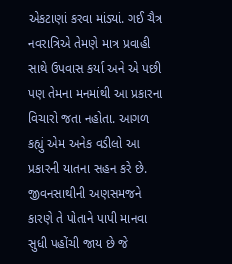એકટાણાં કરવા માંડ્યાં. ગઈ ચૈત્ર નવરાત્રિએ તેમણે માત્ર પ્રવાહી સાથે ઉપવાસ કર્યા અને એ પછી પણ તેમના મનમાંથી આ પ્રકારના વિચારો જતા નહોતા. આગળ કહ્યું એમ અનેક વડીલો આ પ્રકારની યાતના સહન કરે છે. જીવનસાથીની અણસમજને કારણે તે પોતાને પાપી માનવા સુધી પહોંચી જાય છે જે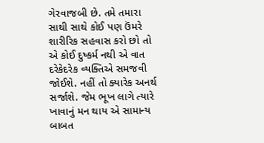ગેરવાજબી છે. તમે તમારા સાથી સાથે કોઈ પણ ઉંમરે શારીરિક સહવાસ કરો છો તો એ કોઈ દુષ્કર્મ નથી એ વાત દરેકેદરેક વ્યક્તિએ સમજવી જોઈશે. નહીં તો ક્યારેક અનર્થ સર્જાશે. જેમ ભૂખ લાગે ત્યારે ખાવાનું મન થાય એ સામાન્ય બાબત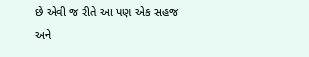છે એવી જ રીતે આ પણ એક સહજ અને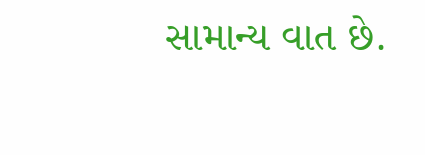સામાન્ય વાત છે.